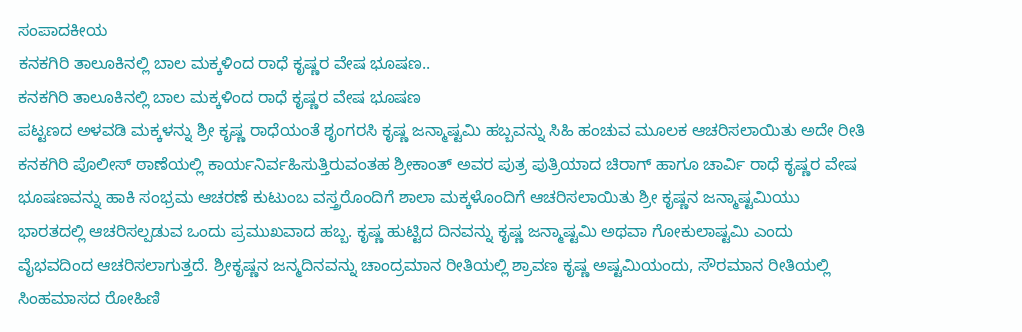ಸಂಪಾದಕೀಯ
ಕನಕಗಿರಿ ತಾಲೂಕಿನಲ್ಲಿ ಬಾಲ ಮಕ್ಕಳಿಂದ ರಾಧೆ ಕೃಷ್ಣರ ವೇಷ ಭೂಷಣ..
ಕನಕಗಿರಿ ತಾಲೂಕಿನಲ್ಲಿ ಬಾಲ ಮಕ್ಕಳಿಂದ ರಾಧೆ ಕೃಷ್ಣರ ವೇಷ ಭೂಷಣ
ಪಟ್ಟಣದ ಅಳವಡಿ ಮಕ್ಕಳನ್ನು ಶ್ರೀ ಕೃಷ್ಣ ರಾಧೆಯಂತೆ ಶೃಂಗರಸಿ ಕೃಷ್ಣ ಜನ್ಮಾಷ್ಟಮಿ ಹಬ್ಬವನ್ನು ಸಿಹಿ ಹಂಚುವ ಮೂಲಕ ಆಚರಿಸಲಾಯಿತು ಅದೇ ರೀತಿ ಕನಕಗಿರಿ ಪೊಲೀಸ್ ಠಾಣೆಯಲ್ಲಿ ಕಾರ್ಯನಿರ್ವಹಿಸುತ್ತಿರುವಂತಹ ಶ್ರೀಕಾಂತ್ ಅವರ ಪುತ್ರ ಪುತ್ರಿಯಾದ ಚಿರಾಗ್ ಹಾಗೂ ಚಾರ್ವಿ ರಾಧೆ ಕೃಷ್ಣರ ವೇಷ ಭೂಷಣವನ್ನು ಹಾಕಿ ಸಂಭ್ರಮ ಆಚರಣೆ ಕುಟುಂಬ ವಸ್ತ್ರರೊಂದಿಗೆ ಶಾಲಾ ಮಕ್ಕಳೊಂದಿಗೆ ಆಚರಿಸಲಾಯಿತು ಶ್ರೀ ಕೃಷ್ಣನ ಜನ್ಮಾಷ್ಟಮಿಯು ಭಾರತದಲ್ಲಿ ಆಚರಿಸಲ್ಪಡುವ ಒಂದು ಪ್ರಮುಖವಾದ ಹಬ್ಬ. ಕೃಷ್ಣ ಹುಟ್ಟಿದ ದಿನವನ್ನು ಕೃಷ್ಣ ಜನ್ಮಾಷ್ಟಮಿ ಅಥವಾ ಗೋಕುಲಾಷ್ಟಮಿ ಎಂದು ವೈಭವದಿಂದ ಆಚರಿಸಲಾಗುತ್ತದೆ. ಶ್ರೀಕೃಷ್ಣನ ಜನ್ಮದಿನವನ್ನು ಚಾಂದ್ರಮಾನ ರೀತಿಯಲ್ಲಿ ಶ್ರಾವಣ ಕೃಷ್ಣ ಅಷ್ಟಮಿಯಂದು, ಸೌರಮಾನ ರೀತಿಯಲ್ಲಿ ಸಿಂಹಮಾಸದ ರೋಹಿಣಿ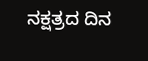ನಕ್ಷತ್ರದ ದಿನ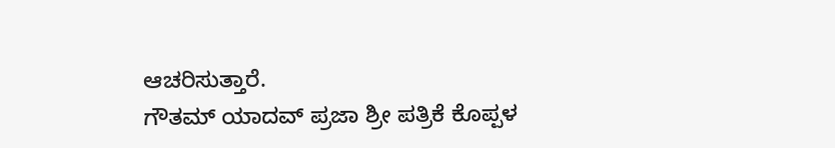ಆಚರಿಸುತ್ತಾರೆ.
ಗೌತಮ್ ಯಾದವ್ ಪ್ರಜಾ ಶ್ರೀ ಪತ್ರಿಕೆ ಕೊಪ್ಪಳ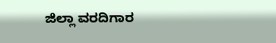ಜಿಲ್ಲಾ ವರದಿಗಾರ